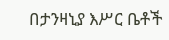በታንዛኒያ እሥር ቤቶች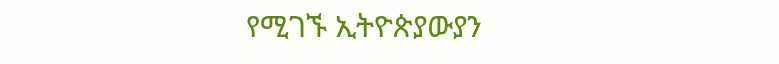የሚገኙ ኢትዮጵያውያን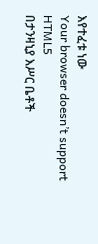እየተፈቱ ነው
Your browser doesn’t support HTML5
በታንዛኒያ እሥር ቤቶች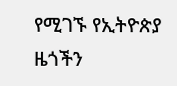የሚገኙ የኢትዮጵያ ዜጎችን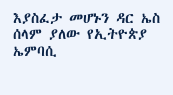እያስፈታ መሆኑን ዳር ኤስ ሰላም ያለው የኢትዮጵያ ኤምባሲ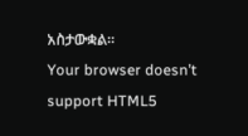አስታውቋል።
Your browser doesn’t support HTML5